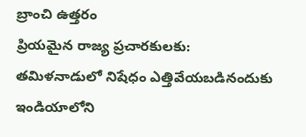బ్రాంచి ఉత్తరం
ప్రియమైన రాజ్య ప్రచారకులకు:
తమిళనాడులో నిషేధం ఎత్తివేయబడినందుకు ఇండియాలోని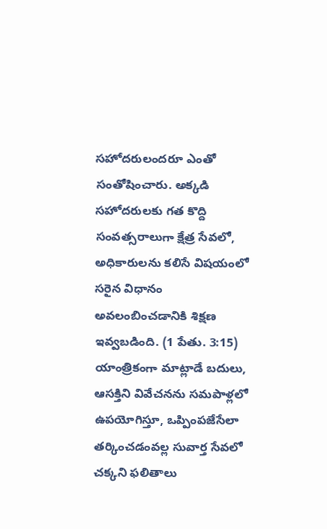సహోదరులందరూ ఎంతో సంతోషించారు. అక్కడి సహోదరులకు గత కొద్ది సంవత్సరాలుగా క్షేత్ర సేవలో, అధికారులను కలిసే విషయంలో సరైన విధానం అవలంబించడానికి శిక్షణ ఇవ్వబడింది. (1 పేతు. 3:15) యాంత్రికంగా మాట్లాడే బదులు, ఆసక్తిని వివేచనను సమపాళ్లలో ఉపయోగిస్తూ, ఒప్పింపజేసేలా తర్కించడంవల్ల సువార్త సేవలో చక్కని ఫలితాలు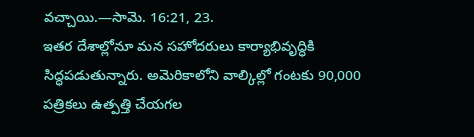వచ్చాయి.—సామె. 16:21, 23.
ఇతర దేశాల్లోనూ మన సహోదరులు కార్యాభివృద్ధికి సిద్ధపడుతున్నారు. అమెరికాలోని వాల్కిల్లో గంటకు 90,000 పత్రికలు ఉత్పత్తి చేయగల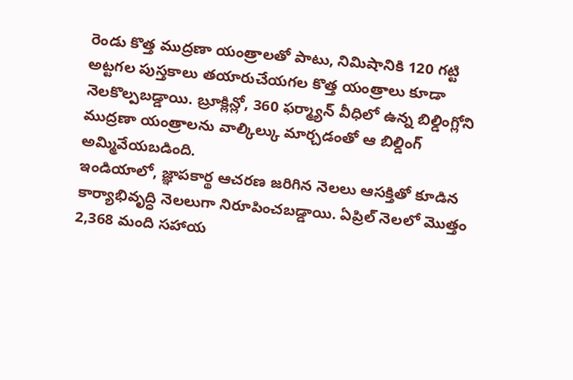రెండు కొత్త ముద్రణా యంత్రాలతో పాటు, నిమిషానికి 120 గట్టి అట్టగల పుస్తకాలు తయారుచేయగల కొత్త యంత్రాలు కూడా నెలకొల్పబడ్డాయి. బ్రూక్లిన్లో, 360 ఫర్మ్యాన్ వీధిలో ఉన్న బిల్డింగ్లోని ముద్రణా యంత్రాలను వాల్కిల్కు మార్చడంతో ఆ బిల్డింగ్ అమ్మివేయబడింది.
ఇండియాలో, జ్ఞాపకార్థ ఆచరణ జరిగిన నెలలు ఆసక్తితో కూడిన కార్యాభివృద్ధి నెలలుగా నిరూపించబడ్డాయి. ఏప్రిల్ నెలలో మొత్తం 2,368 మంది సహాయ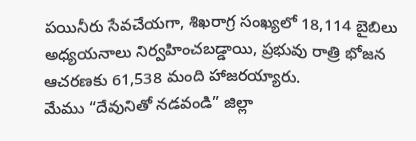పయినీరు సేవచేయగా, శిఖరాగ్ర సంఖ్యలో 18,114 బైబిలు అధ్యయనాలు నిర్వహించబడ్డాయి, ప్రభువు రాత్రి భోజన ఆచరణకు 61,538 మంది హాజరయ్యారు.
మేము “దేవునితో నడవండి” జిల్లా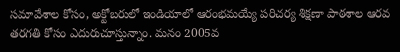సమావేశాల కోసం, అక్టోబరులో ఇండియాలో ఆరంభమయ్యే పరిచర్య శిక్షణా పాఠశాల ఆరవ తరగతి కోసం ఎదురుచూస్తున్నాం. మనం 2005వ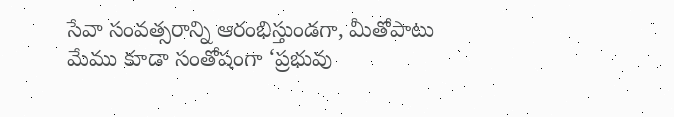సేవా సంవత్సరాన్ని ఆరంభిస్తుండగా, మీతోపాటు మేము కూడా సంతోషంగా ‘ప్రభువు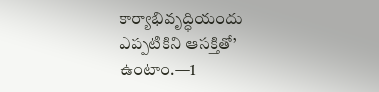కార్యాభివృద్ధియందు ఎప్పటికిని ఆసక్తితో’ ఉంటాం.—1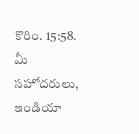కొరిం. 15:58.
మీ సహోదరులు,
ఇండియా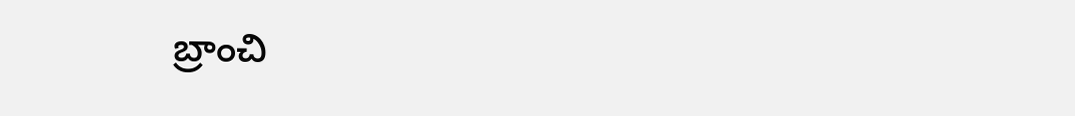బ్రాంచి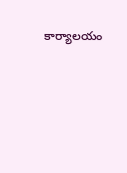కార్యాలయం